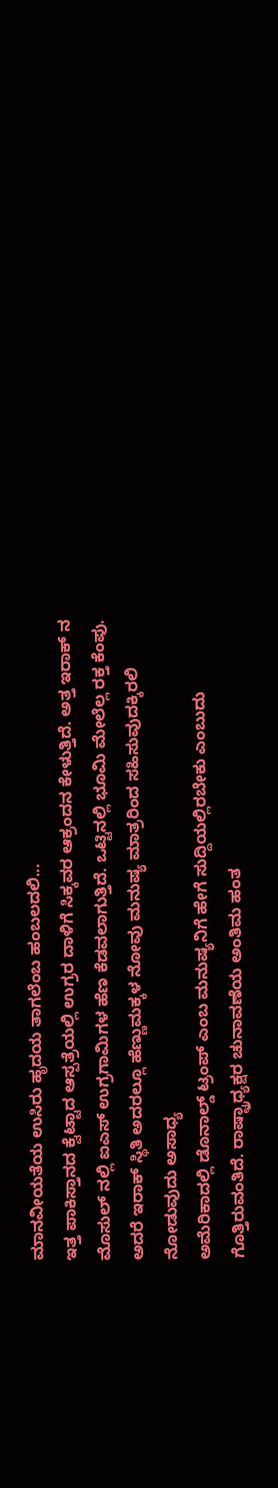ಮಾನವೀಯತೆಯ ಉಸಿರು ಹೃದಯ ತಾಗಲೆಂಬ ಹಂಬಲದಲಿ...
ಇತ್ತ ಪಾಕಿಸ್ತಾನದ ಕ್ವೆಟ್ಟಾದ ಆಸ್ಪತ್ರೆಯಲ್ಲಿ ಉಗ್ರರ ದಾಳಿಗೆ ಸಿಕ್ಕವರ ಆಕ್ರಂದನ ಕೇಳುತ್ತಿದೆ. ಅತ್ತ ಇರಾಕ್ ನ ಮೊಸುಲ್ ನಲ್ಲಿ ಐಎಸ್ ಉಗ್ರಗಾಮಿಗಳ ಹೆಣ ಕೆಡವಲಾಗುತ್ತಿದೆ. ಒಟ್ಟಿನಲ್ಲಿ ಭೂಮಿ ಮೇಲೆಲ್ಲ ರಕ್ತ ಕೆಂಪು. ಅದರೆ ಇರಾಕ್ ಸ್ಥಿತಿ ಅದರಲ್ಲೂ ಹೆಣ್ಣುಮಕ್ಕಳ ನೋವು ಮನುಷ್ಯ ಮಾತ್ರರಿಂದ ಸಹಿಸುವುದಕ್ಕಿರಲಿ ನೋಡುವುದು ಅಸಾಧ್ಯ
ಅಮೆರಿಕಾದಲ್ಲಿ ಡೊನಾಲ್ಡ್ ಟ್ರಂಪ್ ಎಂಬ ಮನುಷ್ಯನಿಗೆ ಹೇಗೆ ಸುದ್ದಿಯಲ್ಲಿರಬೇಕು ಎಂಬುದು ಗೊತ್ತಿರುವಂತಿದೆ. ರಾಷ್ಟ್ರಾಧ್ಯಕ್ಷರ ಚುನಾವಣೆಯ ಅಂತಿಮ ಹಂತ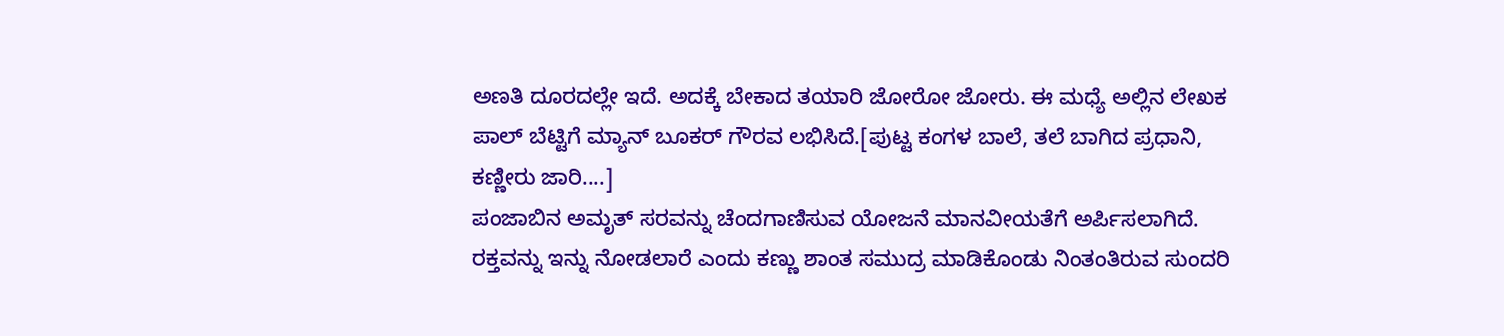ಅಣತಿ ದೂರದಲ್ಲೇ ಇದೆ. ಅದಕ್ಕೆ ಬೇಕಾದ ತಯಾರಿ ಜೋರೋ ಜೋರು. ಈ ಮಧ್ಯೆ ಅಲ್ಲಿನ ಲೇಖಕ ಪಾಲ್ ಬೆಟ್ಟಿಗೆ ಮ್ಯಾನ್ ಬೂಕರ್ ಗೌರವ ಲಭಿಸಿದೆ.[ಪುಟ್ಟ ಕಂಗಳ ಬಾಲೆ, ತಲೆ ಬಾಗಿದ ಪ್ರಧಾನಿ, ಕಣ್ಣೀರು ಜಾರಿ....]
ಪಂಜಾಬಿನ ಅಮೃತ್ ಸರವನ್ನು ಚೆಂದಗಾಣಿಸುವ ಯೋಜನೆ ಮಾನವೀಯತೆಗೆ ಅರ್ಪಿಸಲಾಗಿದೆ. ರಕ್ತವನ್ನು ಇನ್ನು ನೋಡಲಾರೆ ಎಂದು ಕಣ್ಣು ಶಾಂತ ಸಮುದ್ರ ಮಾಡಿಕೊಂಡು ನಿಂತಂತಿರುವ ಸುಂದರಿ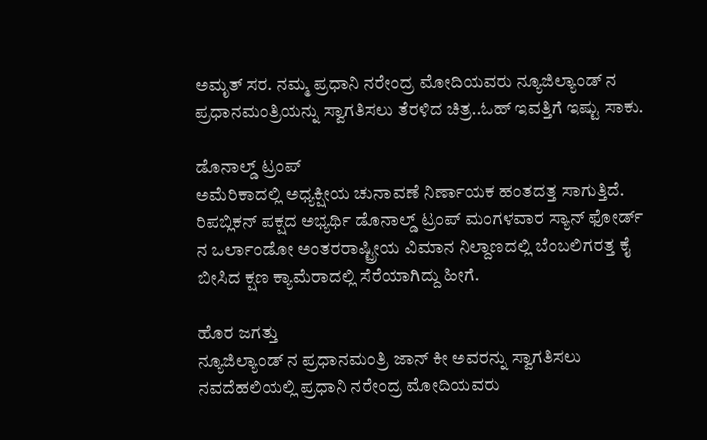ಅಮೃತ್ ಸರ. ನಮ್ಮ ಪ್ರಧಾನಿ ನರೇಂದ್ರ ಮೋದಿಯವರು ನ್ಯೂಜಿಲ್ಯಾಂಡ್ ನ ಪ್ರಧಾನಮಂತ್ರಿಯನ್ನು ಸ್ವಾಗತಿಸಲು ತೆರಳಿದ ಚಿತ್ರ..ಓಹ್ ಇವತ್ತಿಗೆ ಇಷ್ಟು ಸಾಕು.

ಡೊನಾಲ್ಡ್ ಟ್ರಂಪ್
ಅಮೆರಿಕಾದಲ್ಲಿ ಅಧ್ಯಕ್ಷೀಯ ಚುನಾವಣೆ ನಿರ್ಣಾಯಕ ಹಂತದತ್ತ ಸಾಗುತ್ತಿದೆ. ರಿಪಬ್ಲಿಕನ್ ಪಕ್ಷದ ಅಭ್ಯರ್ಥಿ ಡೊನಾಲ್ಡ್ ಟ್ರಂಪ್ ಮಂಗಳವಾರ ಸ್ಯಾನ್ ಫೋರ್ಡ್ ನ ಒರ್ಲಾಂಡೋ ಅಂತರರಾಷ್ಟ್ರೀಯ ವಿಮಾನ ನಿಲ್ದಾಣದಲ್ಲಿ ಬೆಂಬಲಿಗರತ್ತ ಕೈ ಬೀಸಿದ ಕ್ಷಣ ಕ್ಯಾಮೆರಾದಲ್ಲಿ ಸೆರೆಯಾಗಿದ್ದು ಹೀಗೆ.

ಹೊರ ಜಗತ್ತು
ನ್ಯೂಜಿಲ್ಯಾಂಡ್ ನ ಪ್ರಧಾನಮಂತ್ರಿ ಜಾನ್ ಕೀ ಅವರನ್ನು ಸ್ವಾಗತಿಸಲು ನವದೆಹಲಿಯಲ್ಲಿ ಪ್ರಧಾನಿ ನರೇಂದ್ರ ಮೋದಿಯವರು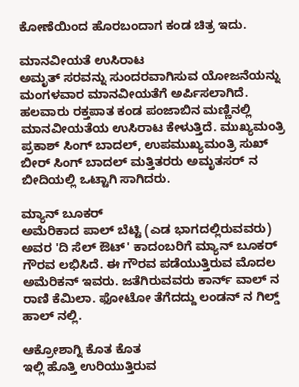ಕೋಣೆಯಿಂದ ಹೊರಬಂದಾಗ ಕಂಡ ಚಿತ್ರ ಇದು.

ಮಾನವೀಯತೆ ಉಸಿರಾಟ
ಅಮೃತ್ ಸರವನ್ನು ಸುಂದರವಾಗಿಸುವ ಯೋಜನೆಯನ್ನು ಮಂಗಳವಾರ ಮಾನವೀಯತೆಗೆ ಅರ್ಪಿಸಲಾಗಿದೆ. ಹಲವಾರು ರಕ್ತಪಾತ ಕಂಡ ಪಂಜಾಬಿನ ಮಣ್ಣಿನಲ್ಲಿ ಮಾನವೀಯತೆಯ ಉಸಿರಾಟ ಕೇಳುತ್ತಿದೆ. ಮುಖ್ಯಮಂತ್ರಿ ಪ್ರಕಾಶ್ ಸಿಂಗ್ ಬಾದಲ್, ಉಪಮುಖ್ಯಮಂತ್ರಿ ಸುಖ್ ಬೀರ್ ಸಿಂಗ್ ಬಾದಲ್ ಮತ್ತಿತರರು ಅಮೃತಸರ್ ನ ಬೀದಿಯಲ್ಲಿ ಒಟ್ಟಾಗಿ ಸಾಗಿದರು.

ಮ್ಯಾನ್ ಬೂಕರ್
ಅಮೆರಿಕಾದ ಪಾಲ್ ಬೆಟ್ಟಿ (ಎಡ ಭಾಗದಲ್ಲಿರುವವರು) ಅವರ 'ದಿ ಸೆಲ್ ಔಟ್' ಕಾದಂಬರಿಗೆ ಮ್ಯಾನ್ ಬೂಕರ್ ಗೌರವ ಲಭಿಸಿದೆ. ಈ ಗೌರವ ಪಡೆಯುತ್ತಿರುವ ಮೊದಲ ಅಮೆರಿಕನ್ ಇವರು. ಜತೆಗಿರುವವರು ಕಾರ್ನ್ ವಾಲ್ ನ ರಾಣಿ ಕೆಮಿಲಾ. ಫೋಟೋ ತೆಗೆದದ್ದು ಲಂಡನ್ ನ ಗಿಲ್ಡ್ ಹಾಲ್ ನಲ್ಲಿ.

ಆಕ್ರೋಶಾಗ್ನಿ ಕೊತ ಕೊತ
ಇಲ್ಲಿ ಹೊತ್ತಿ ಉರಿಯುತ್ತಿರುವ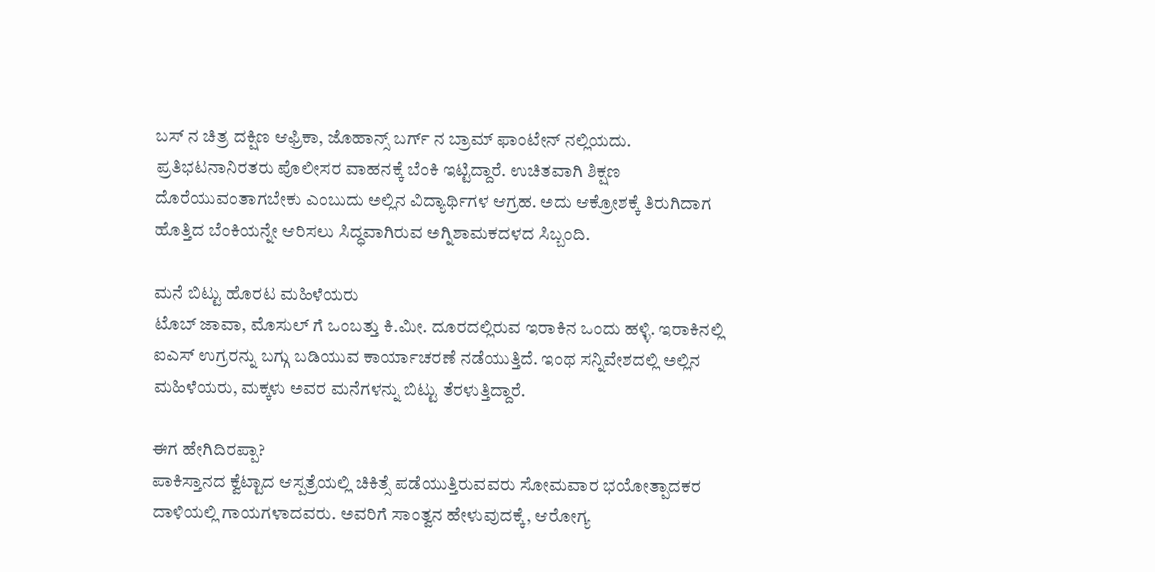ಬಸ್ ನ ಚಿತ್ರ ದಕ್ಷಿಣ ಆಫ್ರಿಕಾ, ಜೊಹಾನ್ಸ್ ಬರ್ಗ್ ನ ಬ್ರಾಮ್ ಫಾಂಟೇನ್ ನಲ್ಲಿಯದು. ಪ್ರತಿಭಟನಾನಿರತರು ಪೊಲೀಸರ ವಾಹನಕ್ಕೆ ಬೆಂಕಿ ಇಟ್ಟಿದ್ದಾರೆ. ಉಚಿತವಾಗಿ ಶಿಕ್ಷಣ ದೊರೆಯುವಂತಾಗಬೇಕು ಎಂಬುದು ಅಲ್ಲಿನ ವಿದ್ಯಾರ್ಥಿಗಳ ಆಗ್ರಹ. ಅದು ಆಕ್ರೋಶಕ್ಕೆ ತಿರುಗಿದಾಗ ಹೊತ್ತಿದ ಬೆಂಕಿಯನ್ನೇ ಆರಿಸಲು ಸಿದ್ಧವಾಗಿರುವ ಅಗ್ನಿಶಾಮಕದಳದ ಸಿಬ್ಬಂದಿ.

ಮನೆ ಬಿಟ್ಟು ಹೊರಟ ಮಹಿಳೆಯರು
ಟೊಬ್ ಜಾವಾ, ಮೊಸುಲ್ ಗೆ ಒಂಬತ್ತು ಕಿ.ಮೀ. ದೂರದಲ್ಲಿರುವ ಇರಾಕಿನ ಒಂದು ಹಳ್ಳಿ. ಇರಾಕಿನಲ್ಲಿ ಐಎಸ್ ಉಗ್ರರನ್ನು ಬಗ್ಗು ಬಡಿಯುವ ಕಾರ್ಯಾಚರಣೆ ನಡೆಯುತ್ತಿದೆ. ಇಂಥ ಸನ್ನಿವೇಶದಲ್ಲಿ ಅಲ್ಲಿನ ಮಹಿಳೆಯರು, ಮಕ್ಕಳು ಅವರ ಮನೆಗಳನ್ನು ಬಿಟ್ಟು ತೆರಳುತ್ತಿದ್ದಾರೆ.

ಈಗ ಹೇಗಿದಿರಪ್ಪಾ?
ಪಾಕಿಸ್ತಾನದ ಕ್ವೆಟ್ಟಾದ ಆಸ್ಪತ್ರೆಯಲ್ಲಿ ಚಿಕಿತ್ಸೆ ಪಡೆಯುತ್ತಿರುವವರು ಸೋಮವಾರ ಭಯೋತ್ಪಾದಕರ ದಾಳಿಯಲ್ಲಿ ಗಾಯಗಳಾದವರು. ಅವರಿಗೆ ಸಾಂತ್ವನ ಹೇಳುವುದಕ್ಕೆ, ಆರೋಗ್ಯ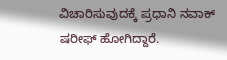ವಿಚಾರಿಸುವುದಕ್ಕೆ ಪ್ರಧಾನಿ ನವಾಕ್ ಷರೀಫ್ ಹೋಗಿದ್ದಾರೆ.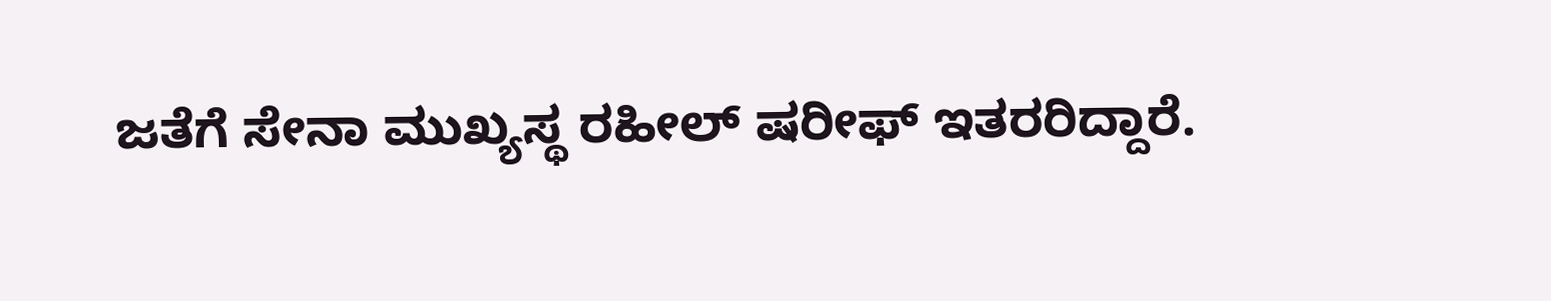ಜತೆಗೆ ಸೇನಾ ಮುಖ್ಯಸ್ಥ ರಹೀಲ್ ಷರೀಫ್ ಇತರರಿದ್ದಾರೆ.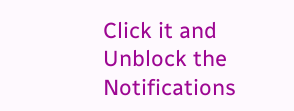Click it and Unblock the Notifications